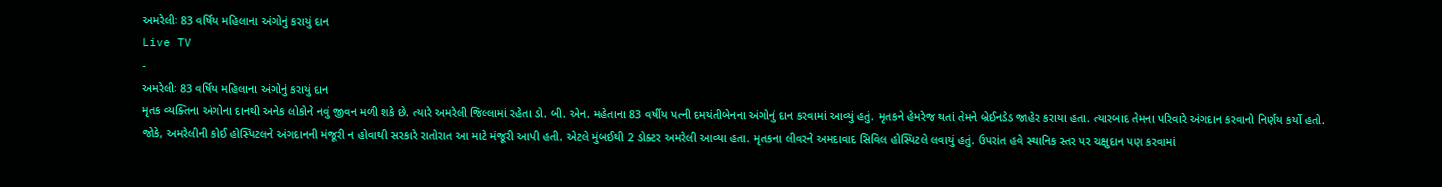અમરેલીઃ 83 વર્ષિય મહિલાના અંગોનું કરાયું દાન
Live TV
-
અમરેલીઃ 83 વર્ષિય મહિલાના અંગોનું કરાયું દાન
મૃતક વ્યક્તિના અંગોના દાનથી અનેક લોકોને નવું જીવન મળી શકે છે. ત્યારે અમરેલી જિલ્લામાં રહેતા ડો. બી. એન. મહેતાના 83 વર્ષીય પત્ની દમયંતીબેનના અંગોનું દાન કરવામાં આવ્યું હતું. મૃતકને હેમરેજ થતાં તેમને બ્રેઈનડેડ જાહેર કરાયા હતા. ત્યારબાદ તેમના પરિવારે અંગદાન કરવાનો નિર્ણય કર્યો હતો. જોકે, અમરેલીની કોઈ હોસ્પિટલને અંગદાનની મંજૂરી ન હોવાથી સરકારે રાતોરાત આ માટે મંજૂરી આપી હતી. એટલે મુંબઈથી 2 ડોક્ટર અમરેલી આવ્યા હતા. મૃતકના લીવરને અમદાવાદ સિવિલ હોસ્પિટલે લવાયું હતું. ઉપરાંત હવે સ્થાનિક સ્તર પર ચક્ષુદાન પણ કરવામાં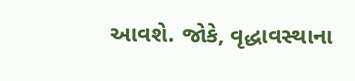આવશે. જોકે, વૃદ્ધાવસ્થાના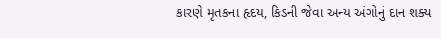કારણે મૃતકના હૃદય, કિડની જેવા અન્ય અંગોનું દાન શક્ય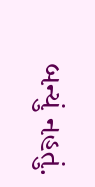બન્યું નહતું.